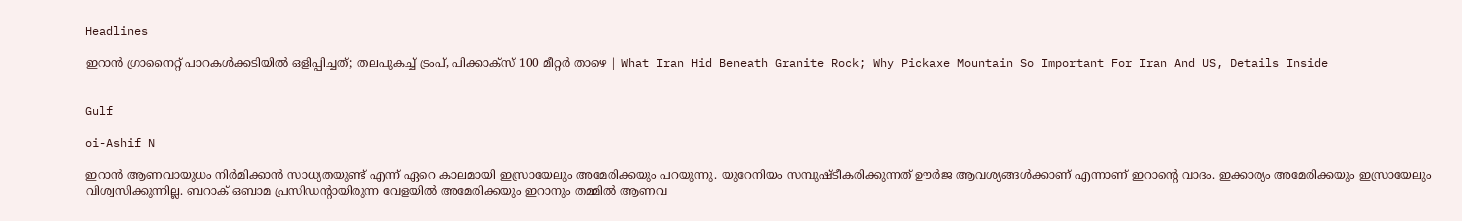Headlines

ഇറാന്‍ ഗ്രാനൈറ്റ് പാറകള്‍ക്കടിയില്‍ ഒളിപ്പിച്ചത്; തലപുകച്ച് ട്രംപ്, പിക്കാക്‌സ് 100 മീറ്റര്‍ താഴെ | What Iran Hid Beneath Granite Rock; Why Pickaxe Mountain So Important For Iran And US, Details Inside


Gulf

oi-Ashif N

ഇറാന്‍ ആണവായുധം നിര്‍മിക്കാന്‍ സാധ്യതയുണ്ട് എന്ന് ഏറെ കാലമായി ഇസ്രായേലും അമേരിക്കയും പറയുന്നു. യുറേനിയം സമ്പുഷ്ടീകരിക്കുന്നത് ഊര്‍ജ ആവശ്യങ്ങള്‍ക്കാണ് എന്നാണ് ഇറാന്റെ വാദം. ഇക്കാര്യം അമേരിക്കയും ഇസ്രായേലും വിശ്വസിക്കുന്നില്ല. ബറാക് ഒബാമ പ്രസിഡന്റായിരുന്ന വേളയില്‍ അമേരിക്കയും ഇറാനും തമ്മില്‍ ആണവ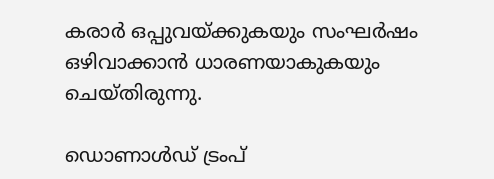കരാര്‍ ഒപ്പുവയ്ക്കുകയും സംഘര്‍ഷം ഒഴിവാക്കാന്‍ ധാരണയാകുകയും ചെയ്തിരുന്നു.

ഡൊണാള്‍ഡ് ട്രംപ്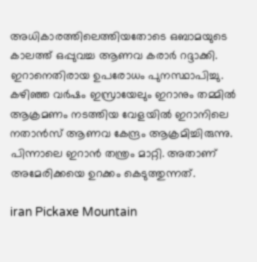അധികാരത്തിലെത്തിയതോടെ ഒബാമയുടെ കാലത്ത് ഒപ്പുവച്ച ആണവ കരാര്‍ റദ്ദാക്കി. ഇറാനെതിരായ ഉപരോധം പുനസ്ഥാപിച്ചു. കഴിഞ്ഞ വര്‍ഷം ഇസ്രായേലും ഇറാനും തമ്മില്‍ ആക്രമണം നടത്തിയ വേളയില്‍ ഇറാനിലെ നതാന്‍സ് ആണവ കേന്ദ്രം ആക്രമിച്ചിരുന്നു. പിന്നാലെ ഇറാന്‍ തന്ത്രം മാറ്റി. അതാണ് അമേരിക്കയെ ഉറക്കം കെടുത്തുന്നത്.

iran Pickaxe Mountain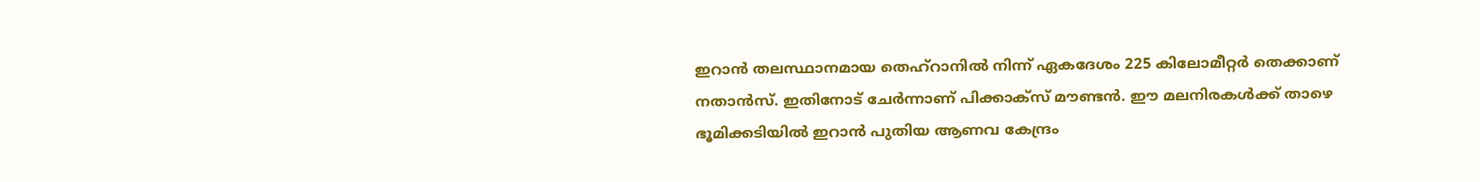ഇറാന്‍ തലസ്ഥാനമായ തെഹ്‌റാനില്‍ നിന്ന് ഏകദേശം 225 കിലോമീറ്റര്‍ തെക്കാണ് നതാന്‍സ്. ഇതിനോട് ചേര്‍ന്നാണ് പിക്കാക്‌സ് മൗണ്ടന്‍. ഈ മലനിരകള്‍ക്ക് താഴെ ഭൂമിക്കടിയില്‍ ഇറാന്‍ പുതിയ ആണവ കേന്ദ്രം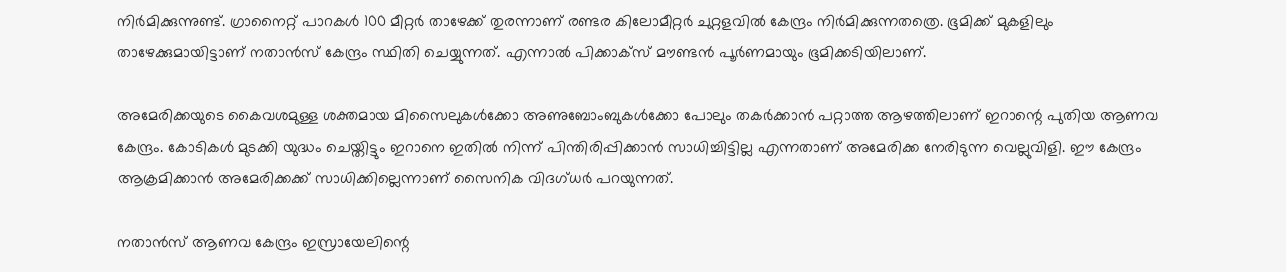നിര്‍മിക്കുന്നുണ്ട്. ഗ്രാനൈറ്റ് പാറകള്‍ 100 മീറ്റര്‍ താഴേക്ക് തുരന്നാണ് രണ്ടര കിലോമീറ്റര്‍ ചുറ്റളവില്‍ കേന്ദ്രം നിര്‍മിക്കുന്നതത്രെ. ഭൂമിക്ക് മുകളിലും താഴേക്കുമായിട്ടാണ് നതാന്‍സ് കേന്ദ്രം സ്ഥിതി ചെയ്യുന്നത്. എന്നാല്‍ പിക്കാക്‌സ് മൗണ്ടന്‍ പൂര്‍ണമായും ഭൂമിക്കടിയിലാണ്.

അമേരിക്കയുടെ കൈവശമുള്ള ശക്തമായ മിസൈലുകള്‍ക്കോ അണുബോംബുകള്‍ക്കോ പോലും തകര്‍ക്കാന്‍ പറ്റാത്ത ആഴത്തിലാണ് ഇറാന്റെ പുതിയ ആണവ കേന്ദ്രം. കോടികള്‍ മുടക്കി യുദ്ധം ചെയ്തിട്ടും ഇറാനെ ഇതില്‍ നിന്ന് പിന്തിരിപ്പിക്കാന്‍ സാധിച്ചിട്ടില്ല എന്നതാണ് അമേരിക്ക നേരിടുന്ന വെല്ലുവിളി. ഈ കേന്ദ്രം ആക്രമിക്കാന്‍ അമേരിക്കക്ക് സാധിക്കില്ലെന്നാണ് സൈനിക വിദഗ്ധര്‍ പറയുന്നത്.

നതാന്‍സ് ആണവ കേന്ദ്രം ഇസ്രായേലിന്റെ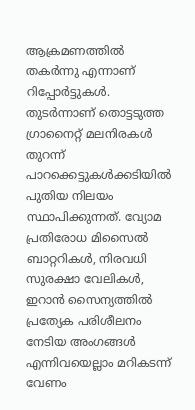ആക്രമണത്തില്‍ തകര്‍ന്നു എന്നാണ് റിപ്പോര്‍ട്ടുകള്‍. തുടര്‍ന്നാണ് തൊട്ടടുത്ത ഗ്രാനൈറ്റ് മലനിരകള്‍ തുറന്ന് പാറക്കെട്ടുകള്‍ക്കടിയില്‍ പുതിയ നിലയം സ്ഥാപിക്കുന്നത്. വ്യോമ പ്രതിരോധ മിസൈല്‍ ബാറ്ററികള്‍, നിരവധി സുരക്ഷാ വേലികള്‍, ഇറാന്‍ സൈന്യത്തില്‍ പ്രത്യേക പരിശീലനം നേടിയ അംഗങ്ങള്‍ എന്നിവയെല്ലാം മറികടന്ന് വേണം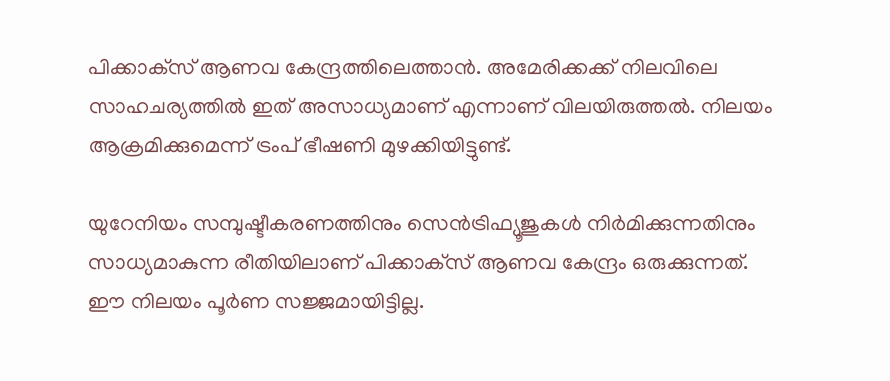പിക്കാക്‌സ് ആണവ കേന്ദ്രത്തിലെത്താന്‍. അമേരിക്കക്ക് നിലവിലെ സാഹചര്യത്തില്‍ ഇത് അസാധ്യമാണ് എന്നാണ് വിലയിരുത്തല്‍. നിലയം ആക്രമിക്കുമെന്ന് ട്രംപ് ഭീഷണി മുഴക്കിയിട്ടുണ്ട്.

യുറേനിയം സമ്പുഷ്ടീകരണത്തിനും സെന്‍ട്രിഫ്യൂജുകള്‍ നിര്‍മിക്കുന്നതിനും സാധ്യമാകുന്ന രീതിയിലാണ് പിക്കാക്‌സ് ആണവ കേന്ദ്രം ഒരുക്കുന്നത്. ഈ നിലയം പൂര്‍ണ സജ്ജമായിട്ടില്ല.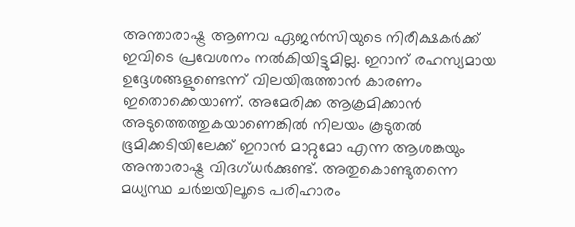അന്താരാഷ്ട്ര ആണവ ഏജന്‍സിയുടെ നിരീക്ഷകര്‍ക്ക് ഇവിടെ പ്രവേശനം നല്‍കിയിട്ടുമില്ല. ഇറാന് രഹസ്യമായ ഉദ്ദേശങ്ങളുണ്ടെന്ന് വിലയിരുത്താന്‍ കാരണം ഇതൊക്കെയാണ്. അമേരിക്ക ആക്രമിക്കാന്‍ അടുത്തെത്തുകയാണെങ്കില്‍ നിലയം കൂടുതല്‍ ഭൂമിക്കടിയിലേക്ക് ഇറാന്‍ മാറ്റുമോ എന്ന ആശങ്കയും അന്താരാഷ്ട്ര വിദഗ്ധര്‍ക്കുണ്ട്. അതുകൊണ്ടുതന്നെ മധ്യസ്ഥ ചര്‍ച്ചയിലൂടെ പരിഹാരം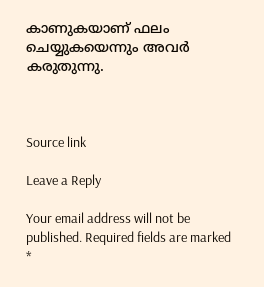കാണുകയാണ് ഫലം ചെയ്യുകയെന്നും അവര്‍ കരുതുന്നു.



Source link

Leave a Reply

Your email address will not be published. Required fields are marked *